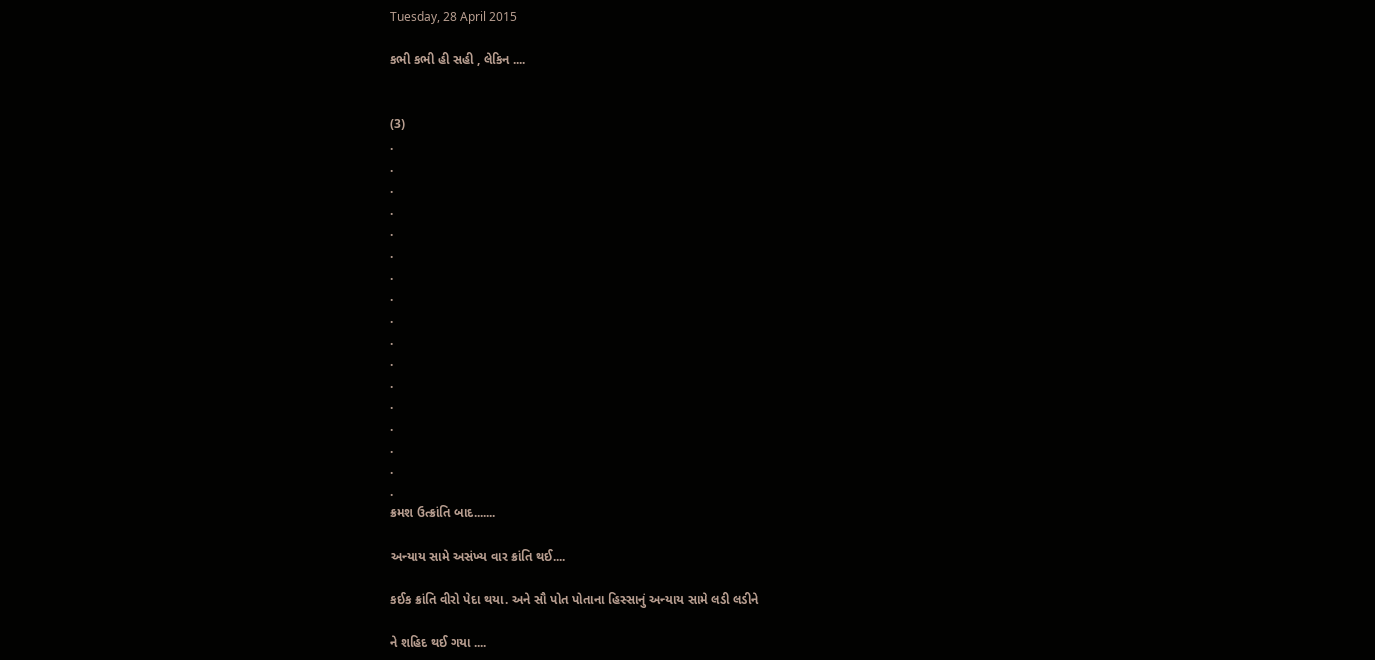Tuesday, 28 April 2015

કભી કભી હી સહી , લેકિન ....


(3)
.
.
.
.
.
.
.
.
.
.
.
.
.
.
.
.
.
ક્રમશ ઉત્ક્રાંતિ બાદ.......

અન્યાય સામે અસંખ્ય વાર ક્રાંતિ થઈ....

કઈક ક્રાંતિ વીરો પેદા થયા. અને સૌ પોત પોતાના હિસ્સાનું અન્યાય સામે લડી લડીને

ને શહિદ થઈ ગયા ....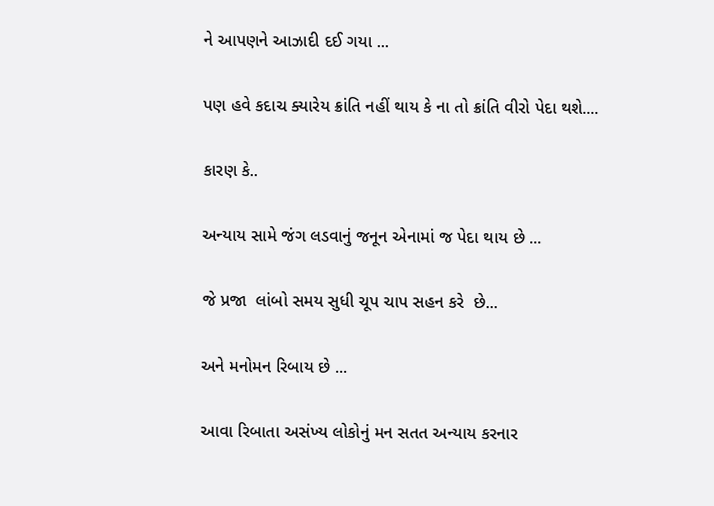ને આપણને આઝાદી દઈ ગયા ...

પણ હવે કદાચ ક્યારેય ક્રાંતિ નહીં થાય કે ના તો ક્રાંતિ વીરો પેદા થશે....

કારણ કે..

અન્યાય સામે જંગ લડવાનું જનૂન એનામાં જ પેદા થાય છે ...

જે પ્રજા  લાંબો સમય સુધી ચૂપ ચાપ સહન કરે  છે...

અને મનોમન રિબાય છે ...

આવા રિબાતા અસંખ્ય લોકોનું મન સતત અન્યાય કરનાર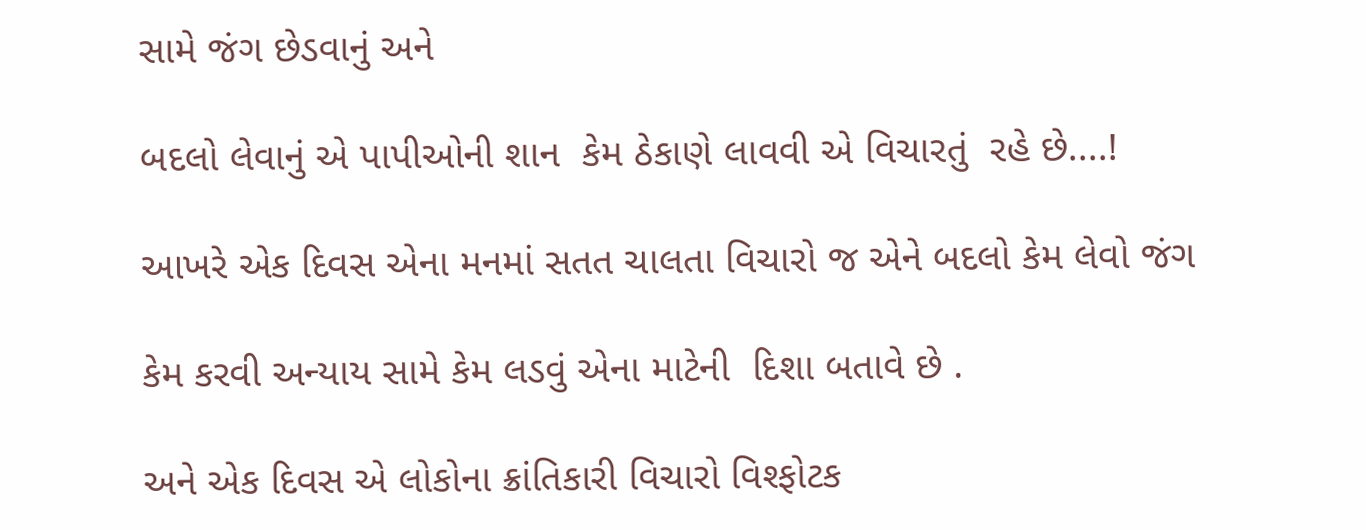સામે જંગ છેડવાનું અને

બદલો લેવાનું એ પાપીઓની શાન  કેમ ઠેકાણે લાવવી એ વિચારતું  રહે છે....!

આખરે એક દિવસ એના મનમાં સતત ચાલતા વિચારો જ એને બદલો કેમ લેવો જંગ

કેમ કરવી અન્યાય સામે કેમ લડવું એના માટેની  દિશા બતાવે છે .

અને એક દિવસ એ લોકોના ક્રાંતિકારી વિચારો વિશ્ફોટક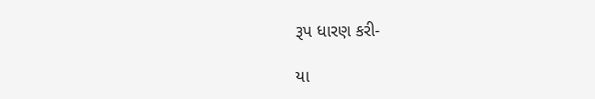રૂપ ધારણ કરી-

યા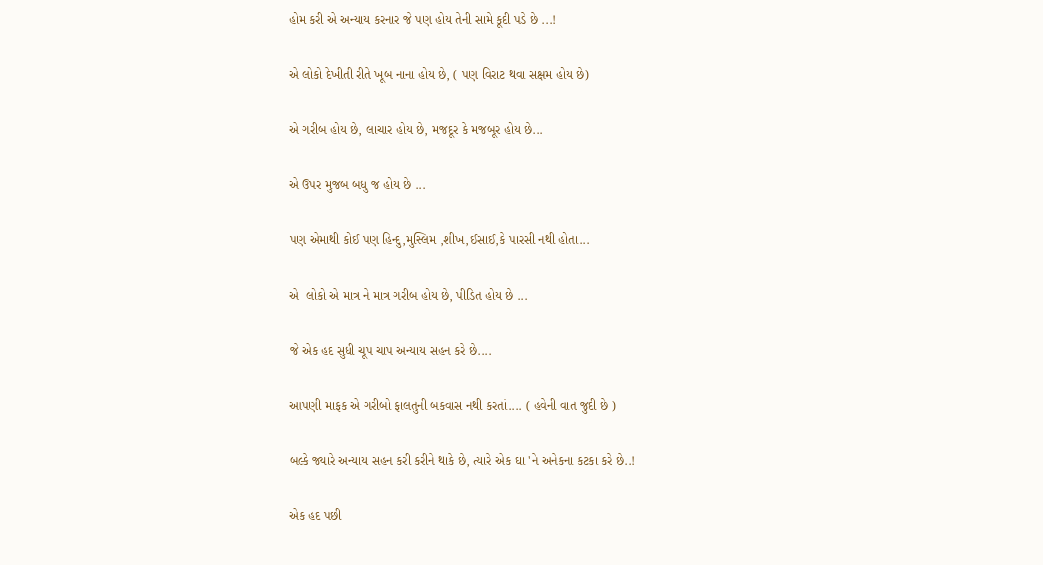હોમ કરી એ અન્યાય કરનાર જે પણ હોય તેની સામે કૂદી પડે છે ...!

એ લોકો દેખીતી રીતે ખૂબ નાના હોય છે, ( પણ વિરાટ થવા સક્ષમ હોય છે)

એ ગરીબ હોય છે, લાચાર હોય છે, મજદૂર કે મજબૂર હોય છે...

એ ઉપર મુજબ બધુ જ હોય છે ...

પણ એમાથી કોઈ પણ હિન્દુ,મુસ્લિમ ,શીખ,ઈસાઈ,કે પારસી નથી હોતા...

એ  લોકો એ માત્ર ને માત્ર ગરીબ હોય છે, પીડિત હોય છે ...

જે એક હદ સુધી ચૂપ ચાપ અન્યાય સહન કરે છે....

આપણી માફક એ ગરીબો ફાલતુની બકવાસ નથી કરતાં.... ( હવેની વાત જુદી છે )

બલ્કે જ્યારે અન્યાય સહન કરી કરીને થાકે છે, ત્યારે એક ઘા 'ને અનેકના કટકા કરે છે..!

એક હદ પછી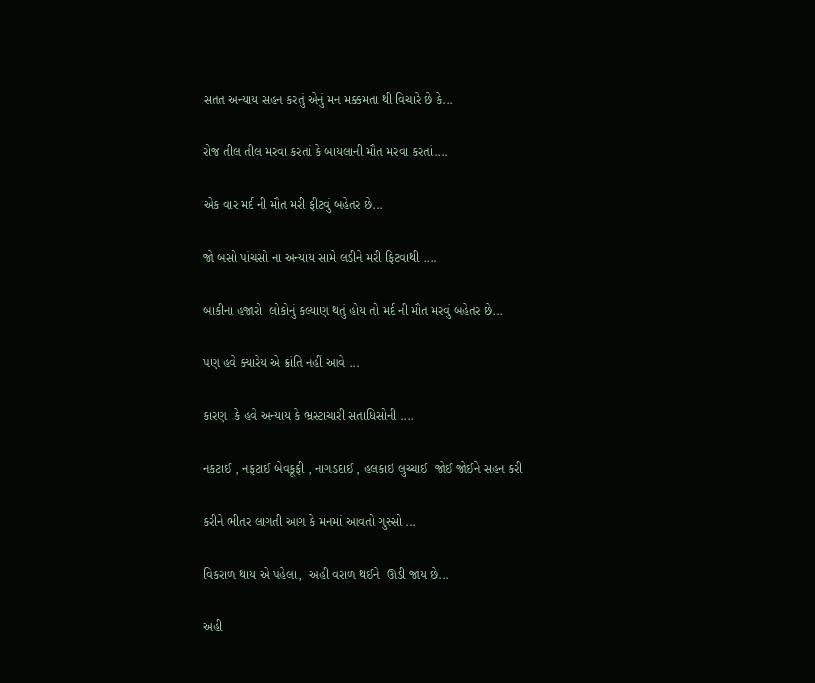સતત અન્યાય સહન કરતું એનું મન મક્કમતા થી વિચારે છે કે...

રોજ તીલ તીલ મરવા કરતાં કે બાયલાની મૌત મરવા કરતાં....

એક વાર મર્દ ની મૌત મરી ફીટવું બહેતર છે...

જો બસો પાંચસો ના અન્યાય સામે લડીને મરી ફિટવાથી ....

બાકીના હજારો  લોકોનું કલ્યાણ થતું હોય તો મર્દ ની મૌત મરવું બહેતર છે...

પણ હવે ક્યારેય એ ક્રાંતિ નહીં આવે ...

કારણ  કે હવે અન્યાય કે ભ્રસ્ટાચારી સતાધિસોની ....

નકટાઈ , નફટાઈ બેવકૂફી , નાગડદાઈ , હલકાઇ લુચ્ચાઈ  જોઈ જોઈને સહન કરી

કરીને ભીતર લાગતી આગ કે મનમાં આવતો ગુસ્સો ...

વિકરાળ થાય એ પહેલા,  અહી વરાળ થઈને  ઊડી જાય છે...

અહી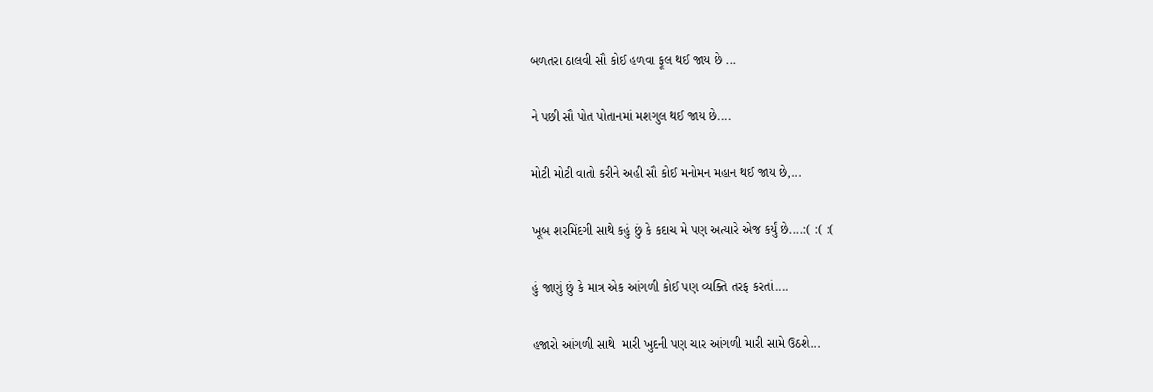બળતરા ઠાલવી સૌ કોઈ હળવા ફૂલ થઈ જાય છે ...

ને પછી સૌ પોત પોતાનમાં મશગુલ થઈ જાય છે....

મોટી મોટી વાતો કરીને અહી સૌ કોઈ મનોમન મહાન થઈ જાય છે,...

ખૂબ શરમિંદગી સાથે કહું છું કે કદાચ મે પણ અત્યારે એજ કર્યું છે....:( :( :(

હું જાણું છું કે માત્ર એક આંગળી કોઈ પણ વ્યક્તિ તરફ કરતાં....

હજારો આંગળી સાથે  મારી ખુદની પણ ચાર આંગળી મારી સામે ઉઠશે...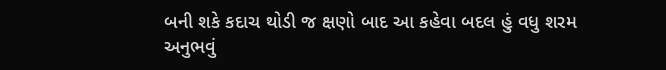બની શકે કદાચ થોડી જ ક્ષણો બાદ આ કહેવા બદલ હું વધુ શરમ અનુભવું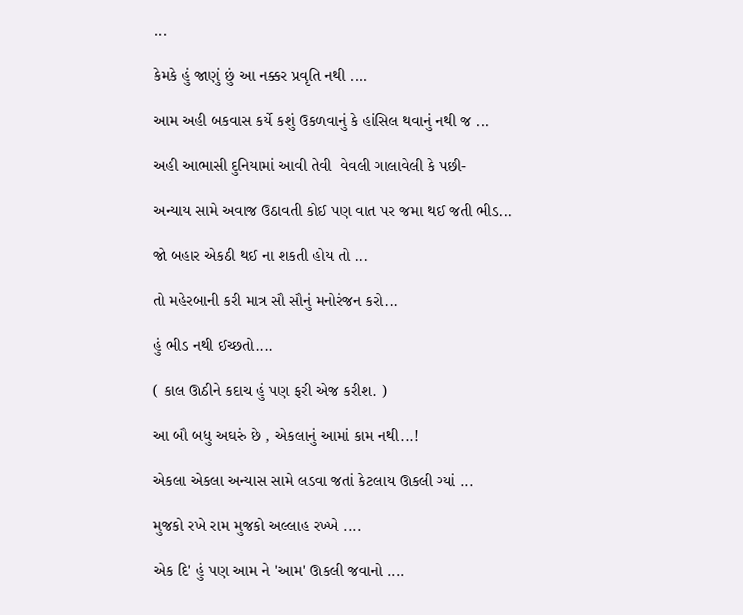...

કેમકે હું જાણું છું આ નક્કર પ્રવૃતિ નથી ....

આમ અહી બકવાસ કર્યે કશું ઉકળવાનું કે હાંસિલ થવાનું નથી જ ...

અહી આભાસી દુનિયામાં આવી તેવી  વેવલી ગાલાવેલી કે પછી-

અન્યાય સામે અવાજ ઉઠાવતી કોઈ પણ વાત પર જમા થઈ જતી ભીડ...

જો બહાર એકઠી થઈ ના શકતી હોય તો ...

તો મહેરબાની કરી માત્ર સૌ સૌનું મનોરંજન કરો...

હું ભીડ નથી ઈચ્છતો....

( કાલ ઊઠીને કદાચ હું પણ ફરી એજ કરીશ. )

આ બૌ બધુ અઘરું છે , એકલાનું આમાં કામ નથી...!

એકલા એકલા અન્યાસ સામે લડવા જતાં કેટલાય ઊકલી ગ્યાં ...

મુજકો રખે રામ મુજકો અલ્લાહ રખ્ખે ....

એક દિ' હું પણ આમ ને 'આમ' ઊકલી જવાનો ....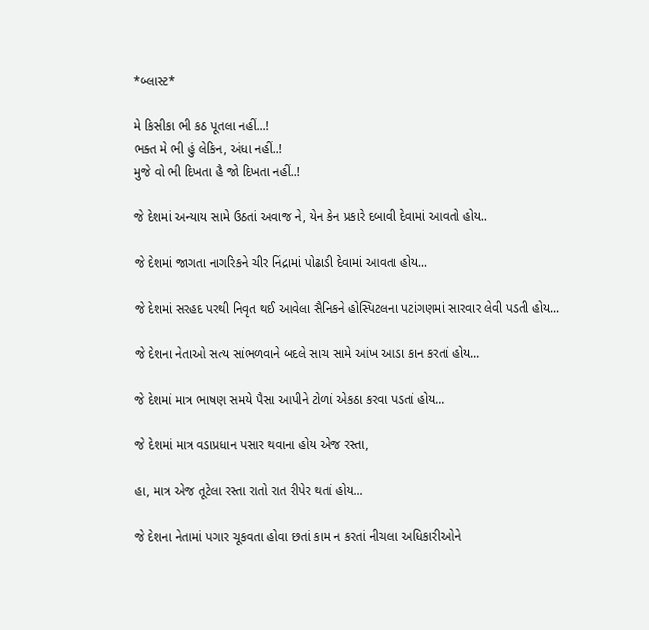*બ્લાસ્ટ*

મે કિસીકા ભી કઠ પૂતલા નહીં...!
ભક્ત મે ભી હું લેકિન, અંધા નહીં..!
મુજે વો ભી દિખતા હૈ જો દિખતા નહીં..!

જે દેશમાં અન્યાય સામે ઉઠતાં અવાજ ને, યેન કેન પ્રકારે દબાવી દેવામાં આવતો હોય..

જે દેશમાં જાગતા નાગરિકને ચીર નિંદ્રામાં પોઢાડી દેવામાં આવતા હોય...

જે દેશમાં સરહદ પરથી નિવૃત થઈ આવેલા સૈનિકને હોસ્પિટલના પટાંગણમાં સારવાર લેવી પડતી હોય...

જે દેશના નેતાઓ સત્ય સાંભળવાને બદલે સાચ સામે આંખ આડા કાન કરતાં હોય...

જે દેશમાં માત્ર ભાષણ સમયે પૈસા આપીને ટોળાં એકઠા કરવા પડતાં હોય...

જે દેશમાં માત્ર વડાપ્રધાન પસાર થવાના હોય એજ રસ્તા,

હા, માત્ર એજ તૂટેલા રસ્તા રાતો રાત રીપેર થતાં હોય...

જે દેશના નેતામાં પગાર ચૂકવતા હોવા છતાં કામ ન કરતાં નીચલા અધિકારીઓને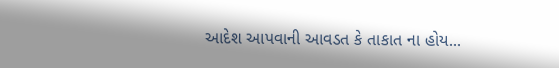આદેશ આપવાની આવડત કે તાકાત ના હોય...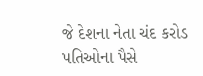જે દેશના નેતા ચંદ કરોડ પતિઓના પૈસે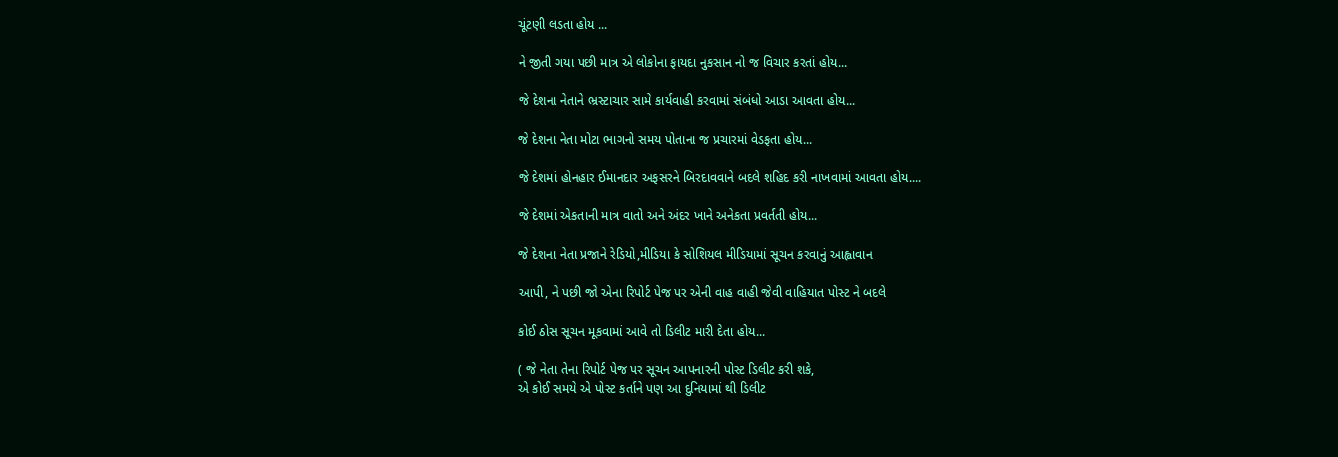ચૂંટણી લડતા હોય ...

ને જીતી ગયા પછી માત્ર એ લોકોના ફાયદા નુકસાન નો જ વિચાર કરતાં હોય...

જે દેશના નેતાને ભ્રસ્ટાચાર સામે કાર્યવાહી કરવામાં સંબંધો આડા આવતા હોય...

જે દેશના નેતા મોટા ભાગનો સમય પોતાના જ પ્રચારમાં વેડફતા હોય...

જે દેશમાં હોનહાર ઈમાનદાર અફસરને બિરદાવવાને બદલે શહિદ કરી નાખવામાં આવતા હોય....

જે દેશમાં એકતાની માત્ર વાતો અને અંદર ખાને અનેકતા પ્રવર્તતી હોય...

જે દેશના નેતા પ્રજાને રેડિયો,મીડિયા કે સોશિયલ મીડિયામાં સૂચન કરવાનું આહ્વાવાન

આપી, ને પછી જો એના રિપોર્ટ પેજ પર એની વાહ વાહી જેવી વાહિયાત પોસ્ટ ને બદલે

કોઈ ઠોસ સૂચન મૂકવામાં આવે તો ડિલીટ મારી દેતા હોય...

( જે નેતા તેના રિપોર્ટ પેજ પર સૂચન આપનારની પોસ્ટ ડિલીટ કરી શકે,
એ કોઈ સમયે એ પોસ્ટ કર્તાને પણ આ દુનિયામાં થી ડિલીટ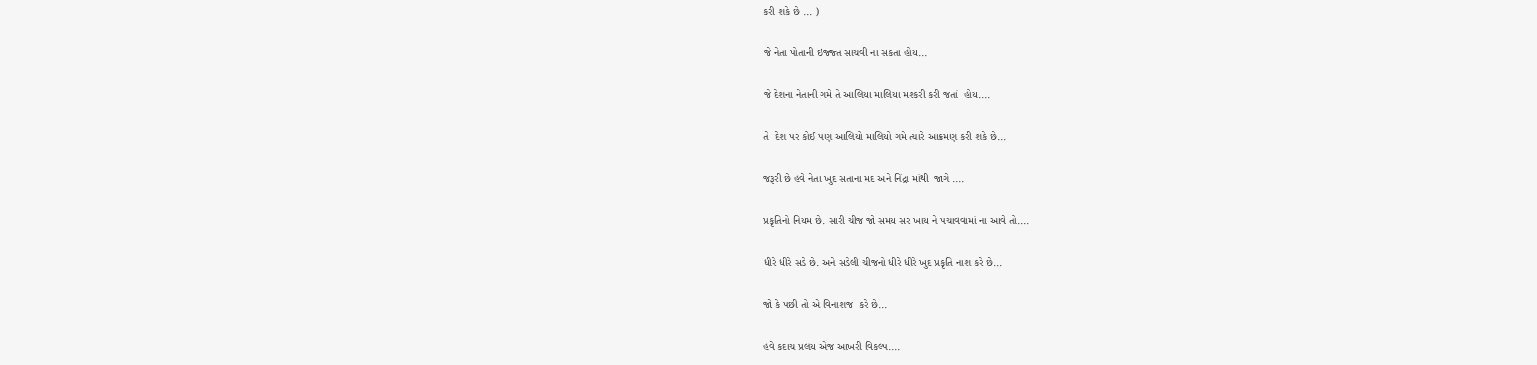કરી શકે છે ... )

જે નેતા પોતાની ઇજ્જ્ત સાચવી ના સકતા હોય...

જે દેશના નેતાની ગમે તે આલિયા માલિયા મશ્કરી કરી જતાં  હોય....

તે  દેશ પર કોઈ પણ આલિયો માલિયો ગમે ત્યારે આક્રમણ કરી શકે છે...

જરૂરી છે હવે નેતા ખુદ સતાના મદ અને નિંદ્રા માંથી  જાગે ....

પ્રકૃતિનો નિયમ છે. સારી ચીજ જો સમય સર ખાય ને પચાવવામાં ના આવે તો....

ધીરે ધીરે સડે છે. અને સડેલી ચીજનો ધીરે ધીરે ખુદ પ્રકૃતિ નાશ કરે છે...

જો કે પછી તો એ વિનાશજ  કરે છે...

હવે કદાચ પ્રલય એજ આખરી વિકલ્પ....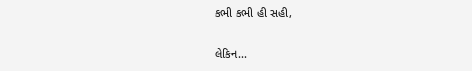કભી કભી હી સહી,

લેકિન...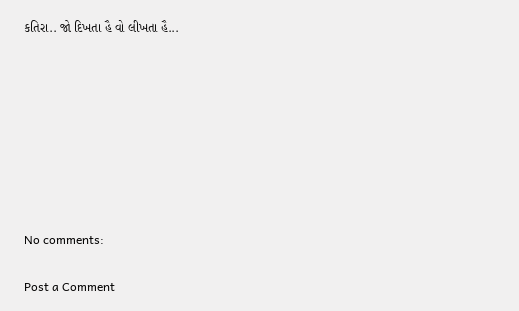કતિરા.. જો દિખતા હૈ વો લીખતા હૈ...








No comments:

Post a Comment